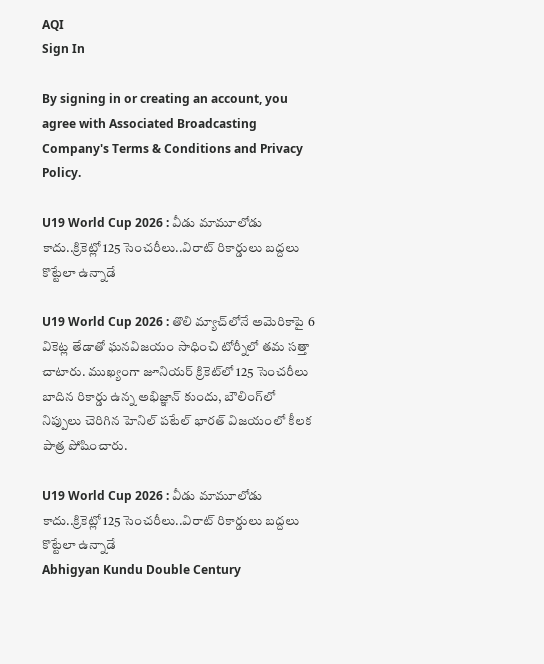AQI
Sign In

By signing in or creating an account, you agree with Associated Broadcasting Company's Terms & Conditions and Privacy Policy.

U19 World Cup 2026 : వీడు మామూలోడు కాదు..క్రికెట్లో 125 సెంచరీలు..విరాట్ రికార్డులు బద్దలు కొట్టేలా ఉన్నాడే

U19 World Cup 2026 : తొలి మ్యాచ్‌లోనే అమెరికాపై 6 వికెట్ల తేడాతో ఘనవిజయం సాధించి టోర్నీలో తమ సత్తా చాటారు. ముఖ్యంగా జూనియర్ క్రికెట్‌లో 125 సెంచరీలు బాదిన రికార్డు ఉన్న అభిజ్ఞాన్ కుందు, బౌలింగ్‌లో నిప్పులు చెరిగిన హెనిల్ పటేల్ భారత్ విజయంలో కీలక పాత్ర పోషించారు.

U19 World Cup 2026 : వీడు మామూలోడు కాదు..క్రికెట్లో 125 సెంచరీలు..విరాట్ రికార్డులు బద్దలు కొట్టేలా ఉన్నాడే
Abhigyan Kundu Double Century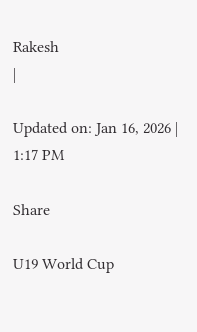Rakesh
|

Updated on: Jan 16, 2026 | 1:17 PM

Share

U19 World Cup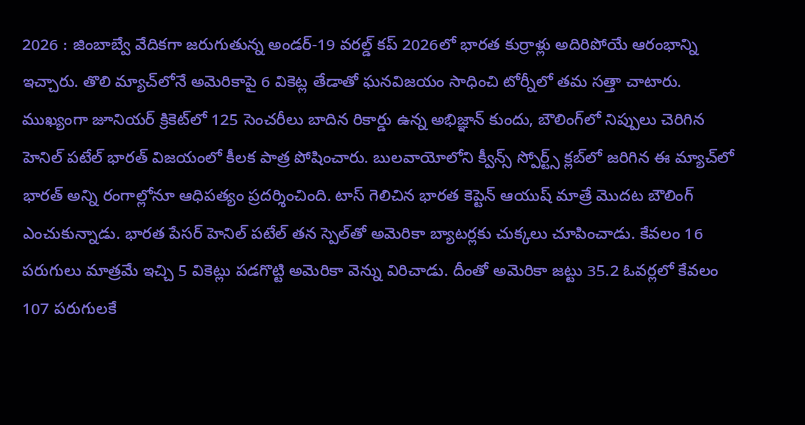2026 : జింబాబ్వే వేదికగా జరుగుతున్న అండర్-19 వరల్డ్ కప్ 2026లో భారత కుర్రాళ్లు అదిరిపోయే ఆరంభాన్ని ఇచ్చారు. తొలి మ్యాచ్‌లోనే అమెరికాపై 6 వికెట్ల తేడాతో ఘనవిజయం సాధించి టోర్నీలో తమ సత్తా చాటారు. ముఖ్యంగా జూనియర్ క్రికెట్‌లో 125 సెంచరీలు బాదిన రికార్డు ఉన్న అభిజ్ఞాన్ కుందు, బౌలింగ్‌లో నిప్పులు చెరిగిన హెనిల్ పటేల్ భారత్ విజయంలో కీలక పాత్ర పోషించారు. బులవాయోలోని క్వీన్స్ స్పోర్ట్స్ క్లబ్‌లో జరిగిన ఈ మ్యాచ్‌లో భారత్ అన్ని రంగాల్లోనూ ఆధిపత్యం ప్రదర్శించింది. టాస్ గెలిచిన భారత కెప్టెన్ ఆయుష్ మాత్రే మొదట బౌలింగ్ ఎంచుకున్నాడు. భారత పేసర్ హెనిల్ పటేల్ తన స్పెల్‌తో అమెరికా బ్యాటర్లకు చుక్కలు చూపించాడు. కేవలం 16 పరుగులు మాత్రమే ఇచ్చి 5 వికెట్లు పడగొట్టి అమెరికా వెన్ను విరిచాడు. దీంతో అమెరికా జట్టు 35.2 ఓవర్లలో కేవలం 107 పరుగులకే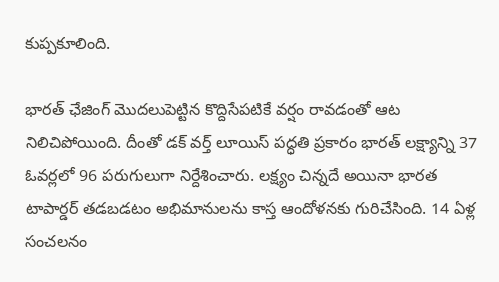కుప్పకూలింది.

భారత్ ఛేజింగ్ మొదలుపెట్టిన కొద్దిసేపటికే వర్షం రావడంతో ఆట నిలిచిపోయింది. దీంతో డక్ వర్త్ లూయిస్ పద్ధతి ప్రకారం భారత్ లక్ష్యాన్ని 37 ఓవర్లలో 96 పరుగులుగా నిర్దేశించారు. లక్ష్యం చిన్నదే అయినా భారత టాపార్డర్ తడబడటం అభిమానులను కాస్త ఆందోళనకు గురిచేసింది. 14 ఏళ్ల సంచలనం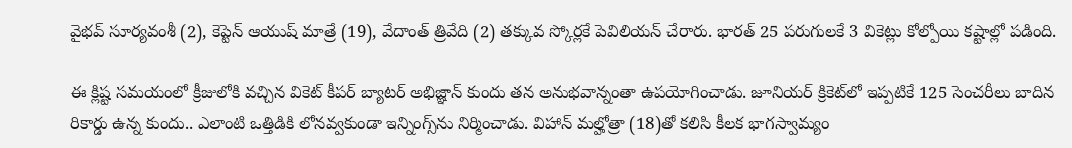వైభవ్ సూర్యవంశీ (2), కెప్టెన్ ఆయుష్ మాత్రే (19), వేదాంత్ త్రివేది (2) తక్కువ స్కోర్లకే పెవిలియన్ చేరారు. భారత్ 25 పరుగులకే 3 వికెట్లు కోల్పోయి కష్టాల్లో పడింది.

ఈ క్లిష్ట సమయంలో క్రీజులోకి వచ్చిన వికెట్ కీపర్ బ్యాటర్ అభిజ్ఞాన్ కుందు తన అనుభవాన్నంతా ఉపయోగించాడు. జూనియర్ క్రికెట్‌లో ఇప్పటికే 125 సెంచరీలు బాదిన రికార్డు ఉన్న కుందు.. ఎలాంటి ఒత్తిడికి లోనవ్వకుండా ఇన్నింగ్స్‌ను నిర్మించాడు. విహాన్ మల్హోత్రా (18)తో కలిసి కీలక భాగస్వామ్యం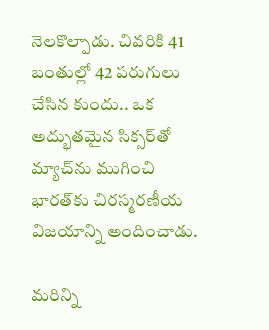నెలకొల్పాడు. చివరికి 41 బంతుల్లో 42 పరుగులు చేసిన కుందు.. ఒక అద్భుతమైన సిక్సర్‌తో మ్యాచ్‌ను ముగించి భారత్‌కు చిరస్మరణీయ విజయాన్ని అందించాడు.

మరిన్ని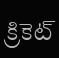క్రికెట్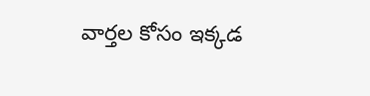వార్తల కోసం ఇక్కడ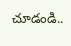చూడండి..